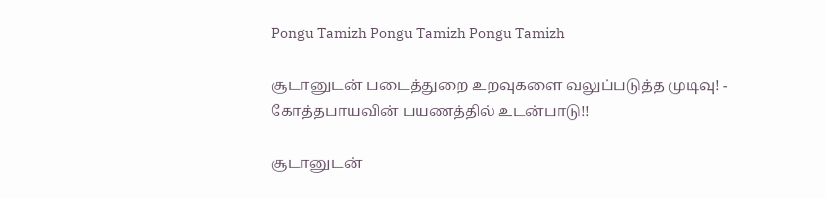Pongu Tamizh Pongu Tamizh Pongu Tamizh

சூடானுடன் படைத்துறை உறவுகளை வலுப்படுத்த முடிவு! - கோத்தபாயவின் பயணத்தில் உடன்பாடு!!

சூடானுடன்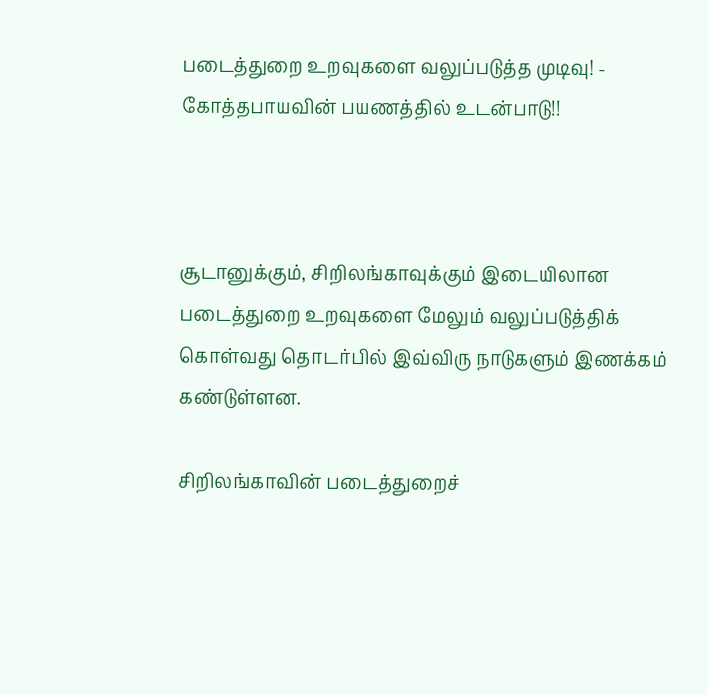படைத்துறை உறவுகளை வலுப்படுத்த முடிவு! - கோத்தபாயவின் பயணத்தில் உடன்பாடு!!



சூடானுக்கும், சிறிலங்காவுக்கும் இடையிலான  படைத்துறை உறவுகளை மேலும் வலுப்படுத்திக் கொள்வது தொடர்பில் இவ்விரு நாடுகளும் இணக்கம் கண்டுள்ளன.

சிறிலங்காவின் படைத்துறைச்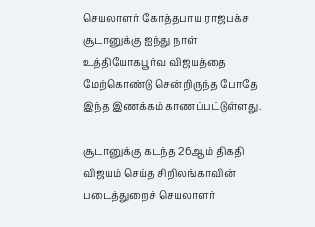செயலாளர் கோத்தபாய ராஜபக்ச சூடானுக்கு ஐந்து நாள் உத்தியோகபூர்வ விஜயத்தை மேற்கொண்டு சென்றிருந்த போதே இந்த இணக்கம் காணப்பட்டுள்ளது.

சூடானுக்கு கடந்த 26ஆம் திகதி விஜயம் செய்த சிறிலங்காவின் படைத்துறைச் செயலாளர்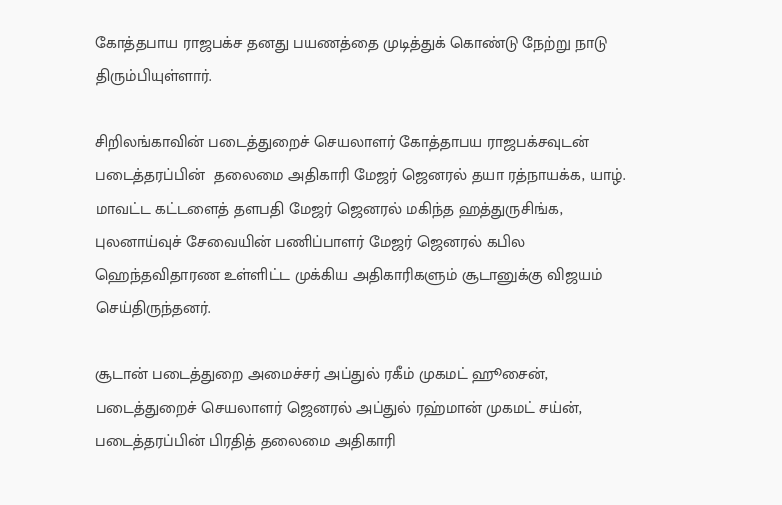கோத்தபாய ராஜபக்ச தனது பயணத்தை முடித்துக் கொண்டு நேற்று நாடு திரும்பியுள்ளார்.

சிறிலங்காவின் படைத்துறைச் செயலாளர் கோத்தாபய ராஜபக்சவுடன் படைத்தரப்பின்  தலைமை அதிகாரி மேஜர் ஜெனரல் தயா ரத்நாயக்க, யாழ். மாவட்ட கட்டளைத் தளபதி மேஜர் ஜெனரல் மகிந்த ஹத்துருசிங்க, புலனாய்வுச் சேவையின் பணிப்பாளர் மேஜர் ஜெனரல் கபில ஹெந்தவிதாரண உள்ளிட்ட முக்கிய அதிகாரிகளும் சூடானுக்கு விஜயம் செய்திருந்தனர்.

சூடான் படைத்துறை அமைச்சர் அப்துல் ரகீம் முகமட் ஹூசைன், படைத்துறைச் செயலாளர் ஜெனரல் அப்துல் ரஹ்மான் முகமட் சய்ன், படைத்தரப்பின் பிரதித் தலைமை அதிகாரி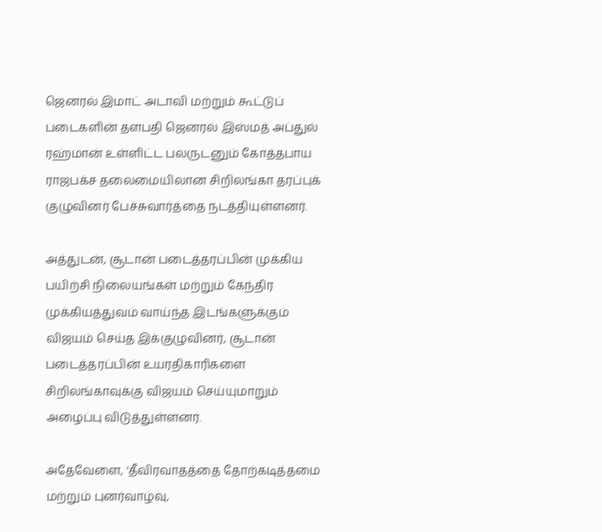ஜெனரல் இமாட் அடாவி மற்றும் கூட்டுப் படைகளின் தளபதி ஜெனரல் இஸ்மத் அப்துல் ரஹ்மான் உள்ளிட்ட பலருடனும் கோத்தபாய ராஜபக்ச தலைமையிலான சிறிலங்கா தரப்புக் குழுவினர் பேச்சுவார்த்தை நடத்தியுள்ளனர்.

அத்துடன், சூடான் படைத்தரப்பின் முக்கிய பயிற்சி நிலையங்கள் மற்றும் கேந்திர முக்கியத்துவம் வாய்ந்த இடங்களுக்கும் விஜயம் செய்த இக்குழுவினர், சூடான் படைத்தரப்பின் உயரதிகாரிகளை சிறிலங்காவுக்கு விஜயம் செய்யுமாறும் அழைப்பு விடுத்துள்ளனர்.

அதேவேளை, 'தீவிரவாதத்தை தோற்கடித்தமை மற்றும் புனர்வாழ்வு,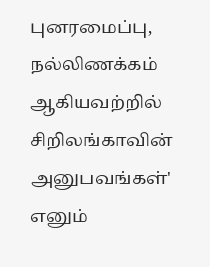புனரமைப்பு, நல்லிணக்கம் ஆகியவற்றில் சிறிலங்காவின் அனுபவங்கள்' எனும்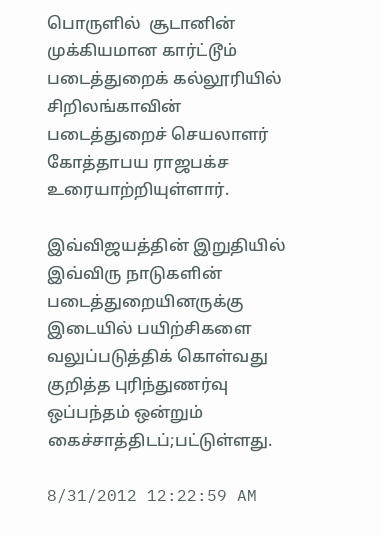பொருளில்  சூடானின் முக்கியமான கார்ட்டூம் படைத்துறைக் கல்லூரியில் சிறிலங்காவின் படைத்துறைச் செயலாளர் கோத்தாபய ராஜபக்ச உரையாற்றியுள்ளார்.

இவ்விஜயத்தின் இறுதியில் இவ்விரு நாடுகளின் படைத்துறையினருக்கு இடையில் பயிற்சிகளை வலுப்படுத்திக் கொள்வது குறித்த புரிந்துணர்வு ஒப்பந்தம் ஒன்றும் கைச்சாத்திடப்;பட்டுள்ளது.

8/31/2012 12:22:59 AM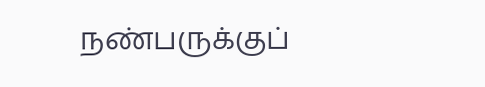நண்பருக்குப்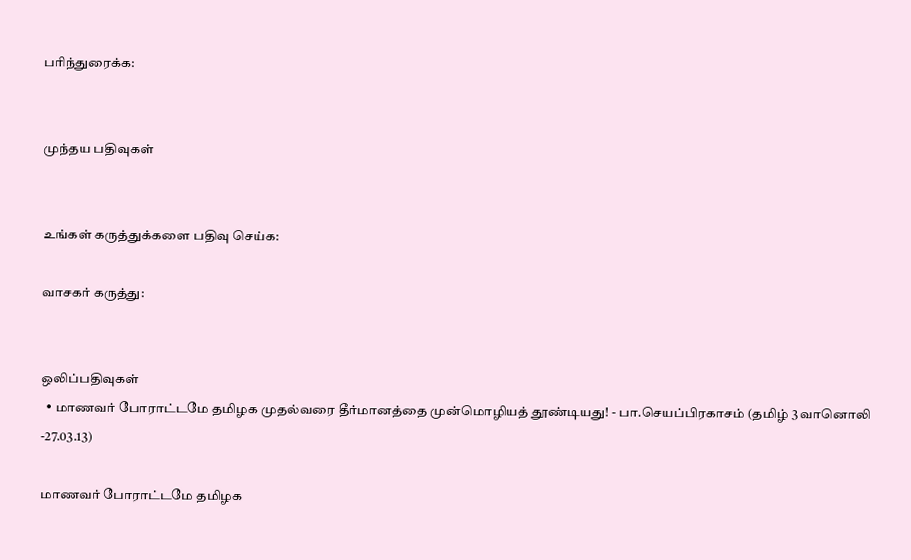பரிந்துரைக்க:


முந்தய பதிவுகள்


உங்கள் கருத்துக்களை பதிவு செய்க:

வாசகர் கருத்து:


ஒலிப்பதிவுகள்
  • மாணவர் போராட்டமே தமிழக முதல்வரை தீர்மானத்தை முன்மொழியத் தூண்டியது! - பா.செயப்பிரகாசம் (தமிழ் 3 வானொலி -27.03.13)

மாணவர் போராட்டமே தமிழக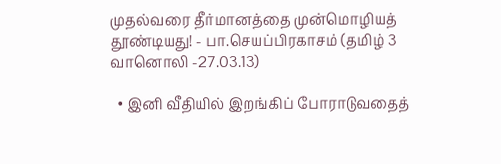முதல்வரை தீர்மானத்தை முன்மொழியத் தூண்டியது! - பா.செயப்பிரகாசம் (தமிழ் 3 வானொலி -27.03.13)

  • இனி வீதியில் இறங்கிப் போராடுவதைத்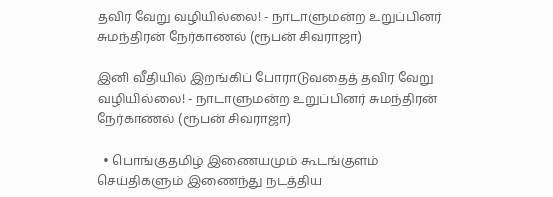தவிர வேறு வழியில்லை! - நாடாளுமன்ற உறுப்பினர் சுமந்திரன் நேர்காணல் (ரூபன் சிவராஜா)

இனி வீதியில் இறங்கிப் போராடுவதைத் தவிர வேறு வழியில்லை! - நாடாளுமன்ற உறுப்பினர் சுமந்திரன் நேர்காணல் (ரூபன் சிவராஜா)

  • பொங்குதமிழ் இணையமும் கூடங்குளம் செய்திகளும் இணைந்து நடத்திய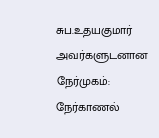சுப.உதயகுமார் அவர்களுடனான நேர்முகம்: நேர்காணல்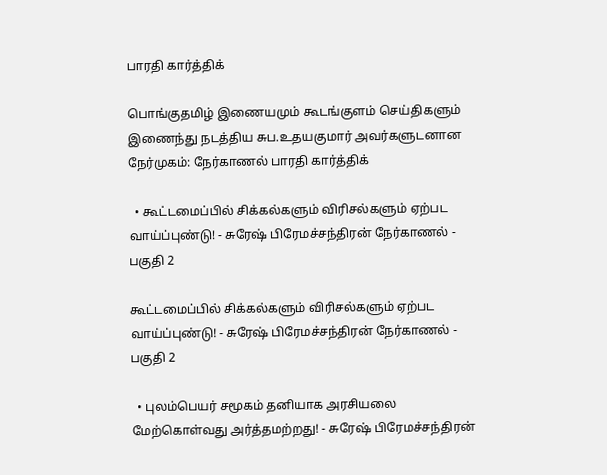பாரதி கார்த்திக்

பொங்குதமிழ் இணையமும் கூடங்குளம் செய்திகளும் இணைந்து நடத்திய சுப.உதயகுமார் அவர்களுடனான நேர்முகம்: நேர்காணல் பாரதி கார்த்திக்

  • கூட்டமைப்பில் சிக்கல்களும் விரிசல்களும் ஏற்பட வாய்ப்புண்டு! - சுரேஷ் பிரேமச்சந்திரன் நேர்காணல் - பகுதி 2

கூட்டமைப்பில் சிக்கல்களும் விரிசல்களும் ஏற்பட வாய்ப்புண்டு! - சுரேஷ் பிரேமச்சந்திரன் நேர்காணல் - பகுதி 2

  • புலம்பெயர் சமூகம் தனியாக அரசியலை மேற்கொள்வது அர்த்தமற்றது! - சுரேஷ் பிரேமச்சந்திரன்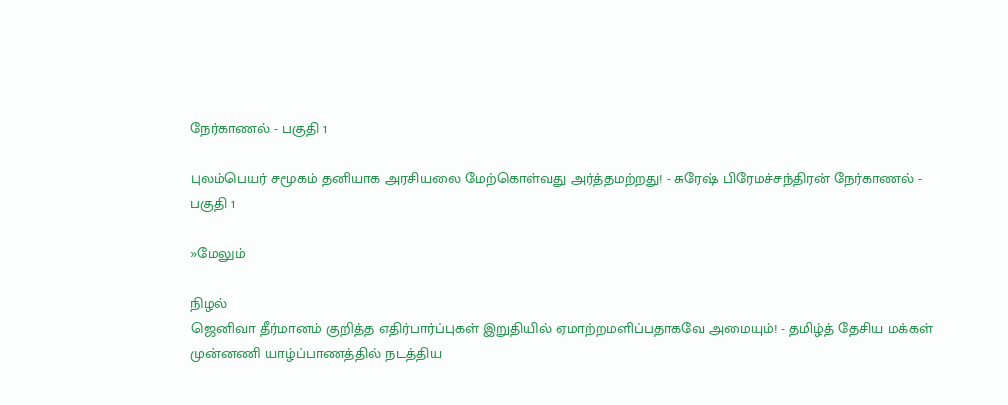நேர்காணல் - பகுதி 1

புலம்பெயர் சமூகம் தனியாக அரசியலை மேற்கொள்வது அர்த்தமற்றது! - சுரேஷ் பிரேமச்சந்திரன் நேர்காணல் - பகுதி 1

»மேலும்

நிழல்
ஜெனிவா தீர்மானம் குறித்த எதிர்பார்ப்புகள் இறுதியில் ஏமாற்றமளிப்பதாகவே அமையும்! - தமிழ்த் தேசிய மக்கள் முன்னணி யாழ்ப்பாணத்தில் நடத்திய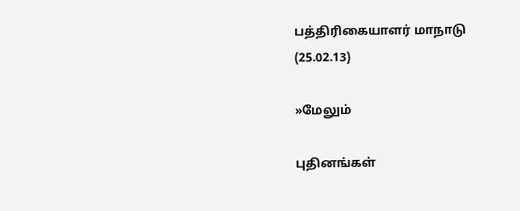பத்திரிகையாளர் மாநாடு (25.02.13)

»மேலும்

புதினங்கள்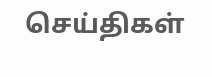செய்திகள்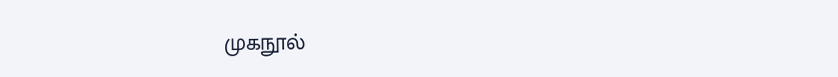முகநூல்